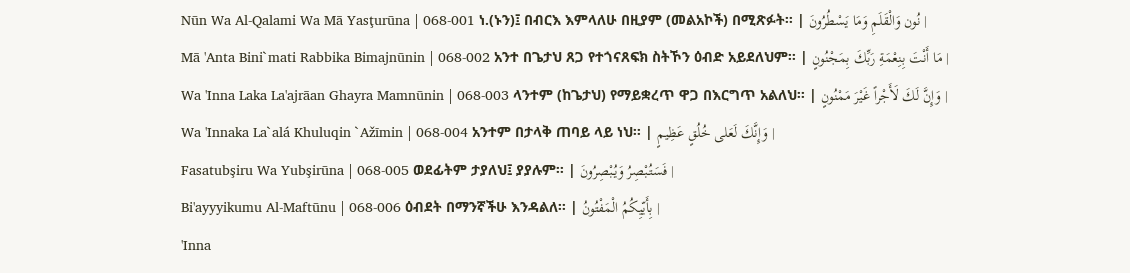Nūn Wa Al-Qalami Wa Mā Yasţurūna | 068-001 ነ.(ኑን)፤ በብርእ እምላለሁ በዚያም (መልአኮች) በሚጽፉት፡፡ | نُون وَالْقَلَمِ وَمَا يَسْطُرُونَ |
Mā 'Anta Bini`mati Rabbika Bimajnūnin | 068-002 አንተ በጌታህ ጸጋ የተጎናጸፍክ ስትኾን ዕብድ አይደለህም፡፡ | مَا أَنْتَ بِنِعْمَةِ رَبِّكَ بِمَجْنُونٍ |
Wa 'Inna Laka La'ajrāan Ghayra Mamnūnin | 068-003 ላንተም (ከጌታህ) የማይቋረጥ ዋጋ በእርግጥ አልለህ፡፡ | وَإِنَّ لَكَ لَأَجْراً غَيْرَ مَمْنُونٍ |
Wa 'Innaka La`alá Khuluqin `Ažīmin | 068-004 አንተም በታላቅ ጠባይ ላይ ነህ፡፡ | وَإِنَّكَ لَعَلى خُلُقٍ عَظِيمٍ |
Fasatubşiru Wa Yubşirūna | 068-005 ወደፊትም ታያለህ፤ ያያሉም፡፡ | فَسَتُبْصِرُ وَيُبْصِرُونَ |
Bi'ayyyikumu Al-Maftūnu | 068-006 ዕብደት በማንኛችሁ እንዳልለ፡፡ | بِأَيّيِكُمُ الْمَفْتُونُ |
'Inna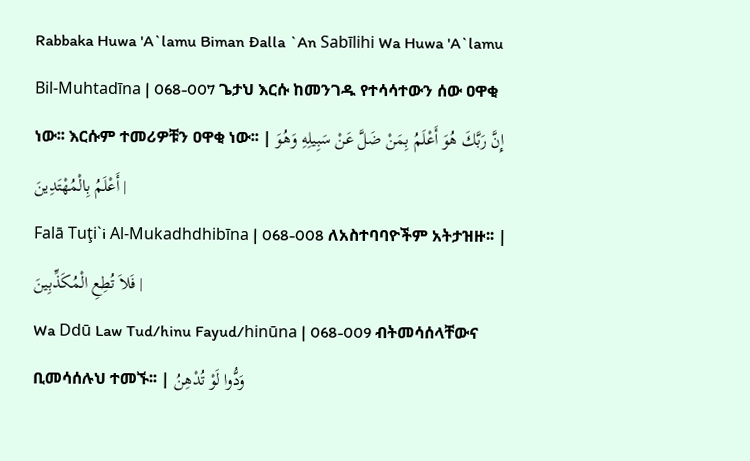Rabbaka Huwa 'A`lamu Biman Đalla `An Sabīlihi Wa Huwa 'A`lamu Bil-Muhtadīna | 068-007 ጌታህ እርሱ ከመንገዱ የተሳሳተውን ሰው ዐዋቂ ነው፡፡ እርሱም ተመሪዎቹን ዐዋቂ ነው፡፡ | إِنَّ رَبَّكَ هُوَ أَعْلَمُ بِمَنْ ضَلَّ عَنْ سَبِيلِهِ وَهُوَ أَعْلَمُ بِالْمُهْتَدِينَ |
Falā Tuţi`i Al-Mukadhdhibīna | 068-008 ለአስተባባዮችም አትታዝዙ፡፡ | فَلاَ تُطِعِ الْمُكَذِّبِينَ |
Wa Ddū Law Tud/hinu Fayud/hinūna | 068-009 ብትመሳሰላቸውና ቢመሳሰሉህ ተመኙ፡፡ | وَدُّوا لَوْ تُدْهِنُ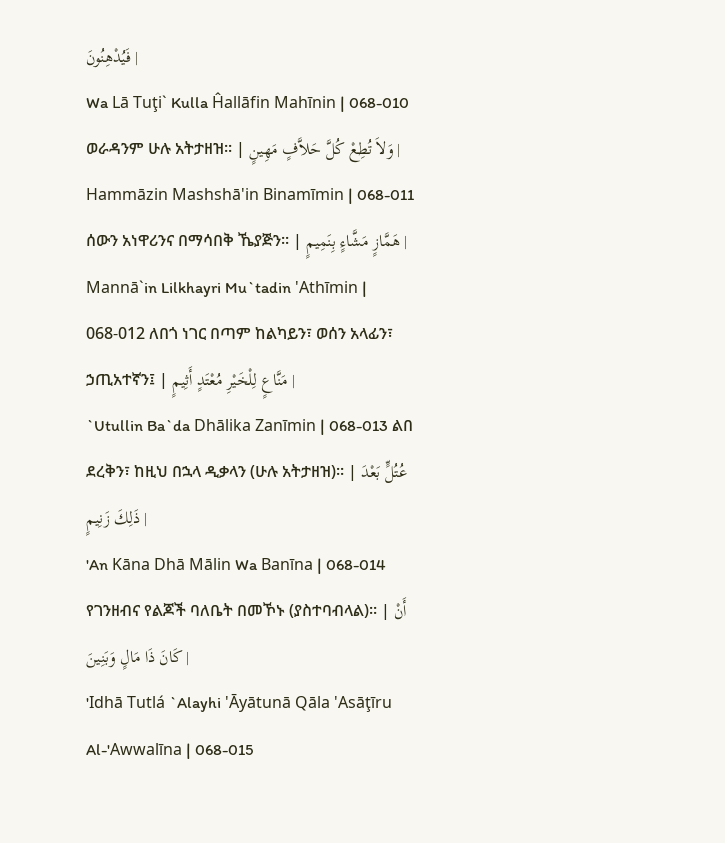فَيُدْهِنُونَ |
Wa Lā Tuţi` Kulla Ĥallāfin Mahīnin | 068-010 ወራዳንም ሁሉ አትታዘዝ፡፡ | وَلاَ تُطِعْ كُلَّ حَلاَّفٍ مَهِينٍ |
Hammāzin Mashshā'in Binamīmin | 068-011 ሰውን አነዋሪንና በማሳበቅ ኼያጅን፡፡ | هَمَّازٍ مَشَّاءٍ بِنَمِيمٍ |
Mannā`in Lilkhayri Mu`tadin 'Athīmin | 068-012 ለበጎ ነገር በጣም ከልካይን፣ ወሰን አላፊን፣ ኃጢአተኛን፤ | مَنَّاعٍ لِلْخَيْرِ مُعْتَدٍ أَثِيمٍ |
`Utullin Ba`da Dhālika Zanīmin | 068-013 ልበ ደረቅን፣ ከዚህ በኋላ ዲቃላን (ሁሉ አትታዘዝ)፡፡ | عُتُلٍّ بَعْدَ ذَلِكَ زَنِيمٍ |
'An Kāna Dhā Mālin Wa Banīna | 068-014 የገንዘብና የልጆች ባለቤት በመኾኑ (ያስተባብላል)፡፡ | أَنْ كَانَ ذَا مَالٍ وَبَنِينَ |
'Idhā Tutlá `Alayhi 'Āyātunā Qāla 'Asāţīru Al-'Awwalīna | 068-015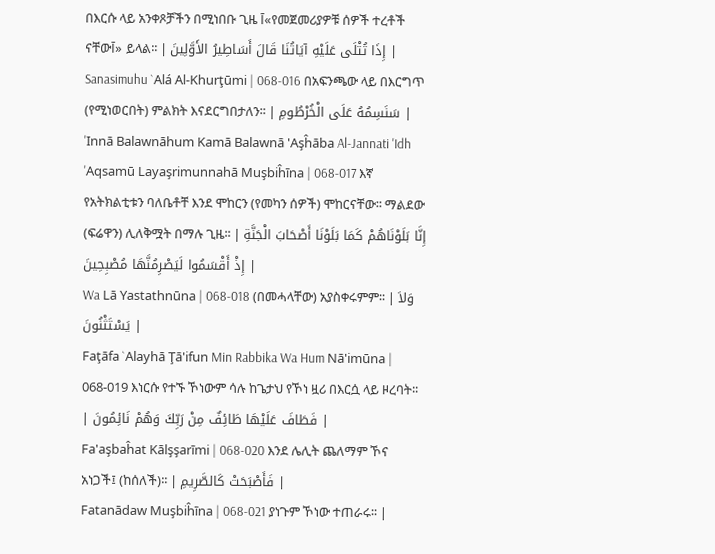በእርሱ ላይ አንቀጾቻችን በሚነበቡ ጊዜ آ«የመጀመሪያዎቹ ሰዎች ተረቶች ናቸውآ» ይላል፡፡ | إِذَا تُتْلَى عَلَيْهِ آيَاتُنَا قَالَ أَسَاطِيرُ الأَوَّلِينَ |
Sanasimuhu `Alá Al-Khurţūmi | 068-016 በአፍንጫው ላይ በእርግጥ (የሚነወርበት) ምልክት እናደርግበታለን፡፡ | سَنَسِمُهُ عَلَى الْخُرْطُومِ |
'Innā Balawnāhum Kamā Balawnā 'Aşĥāba Al-Jannati 'Idh 'Aqsamū Layaşrimunnahā Muşbiĥīna | 068-017 እኛ የአትክልቲቱን ባለቤቶቸ እንደ ሞከርን (የመካን ሰዎች) ሞከርናቸው፡፡ ማልደው (ፍሬዋን) ሊለቅሟት በማሉ ጊዜ፡፡ | إِنَّا بَلَوْنَاهُمْ كَمَا بَلَوْنَا أَصْحَابَ الْجَنَّةِ إِذْ أَقْسَمُوا لَيَصْرِمُنَّهَا مُصْبِحِينَ |
Wa Lā Yastathnūna | 068-018 (በመሓላቸው) አያስቀሩምም፡፡ | وَلاَ يَسْتَثْنُونَ |
Faţāfa `Alayhā Ţā'ifun Min Rabbika Wa Hum Nā'imūna | 068-019 እነርሱ የተኙ ኾነውም ሳሉ ከጌታህ የኾነ ዟሪ በእርሷ ላይ ዞረባት፡፡ | فَطَافَ عَلَيْهَا طَائِفٌ مِنْ رَبِّكَ وَهُمْ نَائِمُونَ |
Fa'aşbaĥat Kālşşarīmi | 068-020 እንደ ሌሊት ጨለማም ኾና አነጋች፤ (ከሰለች)፡፡ | فَأَصْبَحَتْ كَالصَّرِيمِ |
Fatanādaw Muşbiĥīna | 068-021 ያነጉም ኾነው ተጠራሩ፡፡ |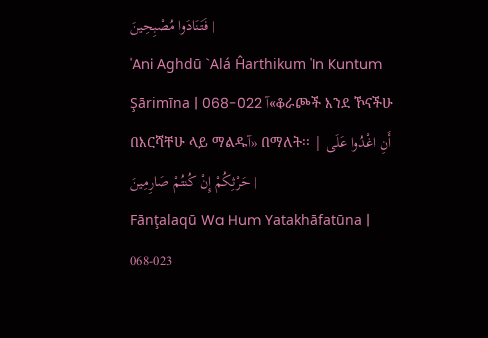فَتَنَادَوا مُصْبِحِينَ |
'Ani Aghdū `Alá Ĥarthikum 'In Kuntum Şārimīna | 068-022 آ«ቆራጮች እንደ ኾናችሁ በእርሻቸሁ ላይ ማልዱآ» በማለት፡፡ | أَنِ اغْدُوا عَلَى حَرْثِكُمْ إِنْ كُنتُمْ صَارِمِينَ |
Fānţalaqū Wa Hum Yatakhāfatūna | 068-023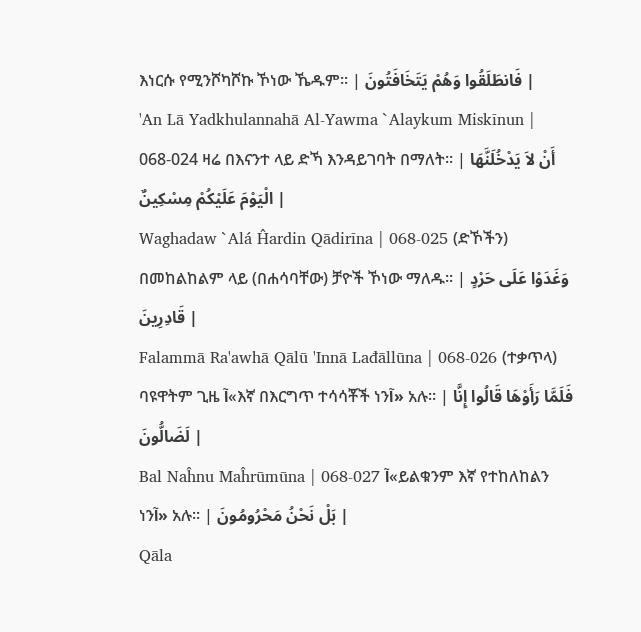እነርሱ የሚንሾካሾኩ ኾነው ኼዱም፡፡ | فَانطَلَقُوا وَهُمْ يَتَخَافَتُونَ |
'An Lā Yadkhulannahā Al-Yawma `Alaykum Miskīnun | 068-024 ዛሬ በእናንተ ላይ ድኻ እንዳይገባት በማለት፡፡ | أَنْ لاَ يَدْخُلَنَّهَا الْيَوْمَ عَلَيْكُمْ مِسْكِينٌ |
Waghadaw `Alá Ĥardin Qādirīna | 068-025 (ድኾችን) በመከልከልም ላይ (በሐሳባቸው) ቻዮች ኾነው ማለዱ፡፡ | وَغَدَوْا عَلَى حَرْدٍ قَادِرِينَ |
Falammā Ra'awhā Qālū 'Innā Lađāllūna | 068-026 (ተቃጥላ) ባዩዋትም ጊዜ آ«እኛ በእርግጥ ተሳሳቾች ነንآ» አሉ፡፡ | فَلَمَّا رَأَوْهَا قَالُوا إِنَّا لَضَالُّونَ |
Bal Naĥnu Maĥrūmūna | 068-027 آ«ይልቁንም እኛ የተከለከልን ነንآ» አሉ፡፡ | بَلْ نَحْنُ مَحْرُومُونَ |
Qāla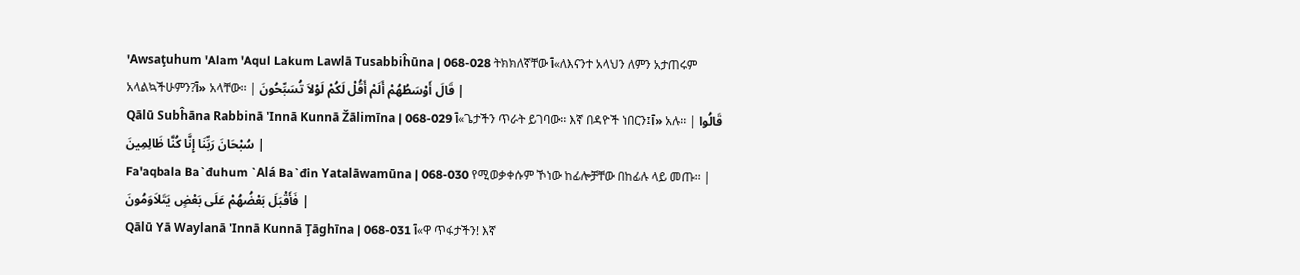'Awsaţuhum 'Alam 'Aqul Lakum Lawlā Tusabbiĥūna | 068-028 ትክክለኛቸው آ«ለእናንተ አላህን ለምን አታጠሩም አላልኳችሁምን?آ» አላቸው፡፡ | قَالَ أَوْسَطُهُمْ أَلَمْ أَقُلْ لَكُمْ لَوْلاَ تُسَبِّحُونَ |
Qālū Subĥāna Rabbinā 'Innā Kunnā Žālimīna | 068-029 آ«ጌታችን ጥራት ይገባው፡፡ እኛ በዳዮች ነበርን፤آ» አሉ፡፡ | قَالُوا سُبْحَانَ رَبِّنَا إِنَّا كُنَّا ظَالِمِينَ |
Fa'aqbala Ba`đuhum `Alá Ba`đin Yatalāwamūna | 068-030 የሚወቃቀሱም ኾነው ከፊሎቻቸው በከፊሉ ላይ መጡ፡፡ | فَأَقْبَلَ بَعْضُهُمْ عَلَى بَعْضٍ يَتَلاَوَمُونَ |
Qālū Yā Waylanā 'Innā Kunnā Ţāghīna | 068-031 آ«ዋ ጥፋታችን! እኛ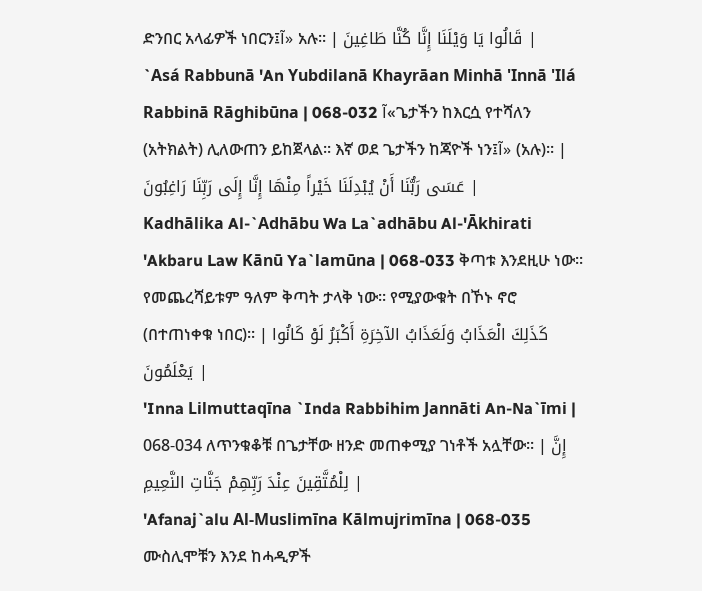ድንበር አላፊዎች ነበርን፤آ» አሉ፡፡ | قَالُوا يَا وَيْلَنَا إِنَّا كُنَّا طَاغِينَ |
`Asá Rabbunā 'An Yubdilanā Khayrāan Minhā 'Innā 'Ilá Rabbinā Rāghibūna | 068-032 آ«ጌታችን ከእርሷ የተሻለን (አትክልት) ሊለውጠን ይከጀላል፡፡ እኛ ወደ ጌታችን ከጃዮች ነን፤آ» (አሉ)፡፡ | عَسَى رَبُّنَا أَنْ يُبْدِلَنَا خَيْراً مِنْهَا إِنَّا إِلَى رَبِّنَا رَاغِبُونَ |
Kadhālika Al-`Adhābu Wa La`adhābu Al-'Ākhirati 'Akbaru Law Kānū Ya`lamūna | 068-033 ቅጣቱ እንደዚሁ ነው፡፡ የመጨረሻይቱም ዓለም ቅጣት ታላቅ ነው፡፡ የሚያውቁት በኾኑ ኖሮ (በተጠነቀቁ ነበር)፡፡ | كَذَلِكَ الْعَذَابُ وَلَعَذَابُ الآخِرَةِ أَكْبَرُ لَوْ كَانُوا يَعْلَمُونَ |
'Inna Lilmuttaqīna `Inda Rabbihim Jannāti An-Na`īmi | 068-034 ለጥንቁቆቹ በጌታቸው ዘንድ መጠቀሚያ ገነቶች አሏቸው፡፡ | إِنَّ لِلْمُتَّقِينَ عِنْدَ رَبِّهِمْ جَنَّاتِ النَّعِيمِ |
'Afanaj`alu Al-Muslimīna Kālmujrimīna | 068-035 ሙስሊሞቹን እንደ ከሓዲዎች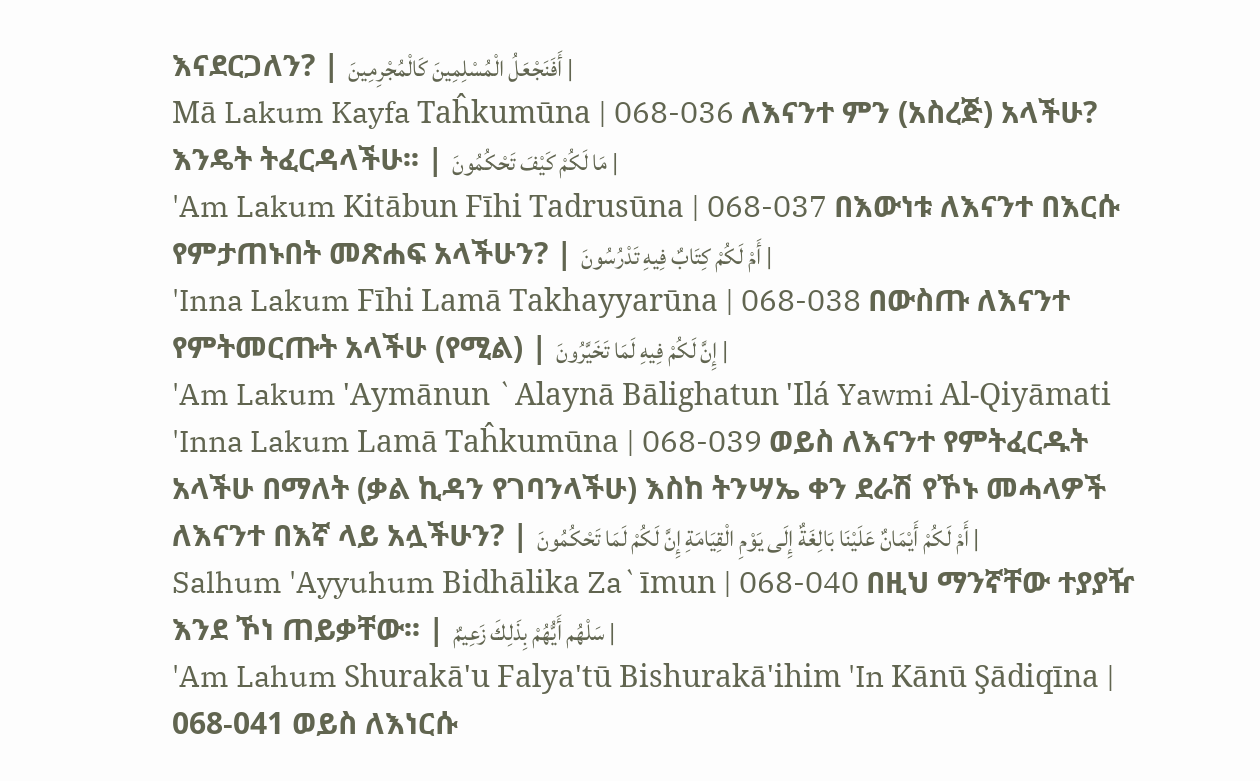እናደርጋለን? | أَفَنَجْعَلُ الْمُسْلِمِينَ كَالْمُجْرِمِينَ |
Mā Lakum Kayfa Taĥkumūna | 068-036 ለእናንተ ምን (አስረጅ) አላችሁ? እንዴት ትፈርዳላችሁ፡፡ | مَا لَكُمْ كَيْفَ تَحْكُمُونَ |
'Am Lakum Kitābun Fīhi Tadrusūna | 068-037 በእውነቱ ለእናንተ በእርሱ የምታጠኑበት መጽሐፍ አላችሁን? | أَمْ لَكُمْ كِتَابٌ فِيهِ تَدْرُسُونَ |
'Inna Lakum Fīhi Lamā Takhayyarūna | 068-038 በውስጡ ለእናንተ የምትመርጡት አላችሁ (የሚል) | إِنَّ لَكُمْ فِيهِ لَمَا تَخَيَّرُونَ |
'Am Lakum 'Aymānun `Alaynā Bālighatun 'Ilá Yawmi Al-Qiyāmati 'Inna Lakum Lamā Taĥkumūna | 068-039 ወይስ ለእናንተ የምትፈርዱት አላችሁ በማለት (ቃል ኪዳን የገባንላችሁ) እስከ ትንሣኤ ቀን ደራሽ የኾኑ መሓላዎች ለእናንተ በእኛ ላይ አሏችሁን? | أَمْ لَكُمْ أَيْمَانٌ عَلَيْنَا بَالِغَةٌ إِلَى يَوْمِ الْقِيَامَةِ إِنَّ لَكُمْ لَمَا تَحْكُمُونَ |
Salhum 'Ayyuhum Bidhālika Za`īmun | 068-040 በዚህ ማንኛቸው ተያያዥ እንደ ኾነ ጠይቃቸው፡፡ | سَلْهُم أَيُّهُمْ بِذَلِكَ زَعِيمٌ |
'Am Lahum Shurakā'u Falya'tū Bishurakā'ihim 'In Kānū Şādiqīna | 068-041 ወይስ ለእነርሱ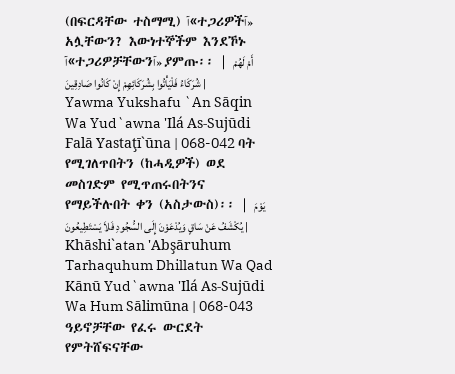(በፍርዳቸው ተስማሚ) آ«ተጋሪዎችآ» አሏቸውን? እውነተኞችም እንደኾኑ آ«ተጋሪዎቻቸውንآ» ያምጡ፡፡ | أَمْ لَهُمْ شُرَكَاءُ فَلْيَأْتُوا بِشُرَكَائِهِمْ إِنْ كَانُوا صَادِقِينَ |
Yawma Yukshafu `An Sāqin Wa Yud`awna 'Ilá As-Sujūdi Falā Yastaţī`ūna | 068-042 ባት የሚገለጥበትን (ከሓዲዎች) ወደ መስገድም የሚጥጠሩበትንና የማይችሉበት ቀን (አስታውስ)፡፡ | يَوْمَ يُكْشَفُ عَنْ سَاقٍ وَيُدْعَوْنَ إِلَى السُّجُودِ فَلاَ يَسْتَطِيعُونَ |
Khāshi`atan 'Abşāruhum Tarhaquhum Dhillatun Wa Qad Kānū Yud`awna 'Ilá As-Sujūdi Wa Hum Sālimūna | 068-043 ዓይኖቻቸው የፈሩ ውርደት የምትሸፍናቸው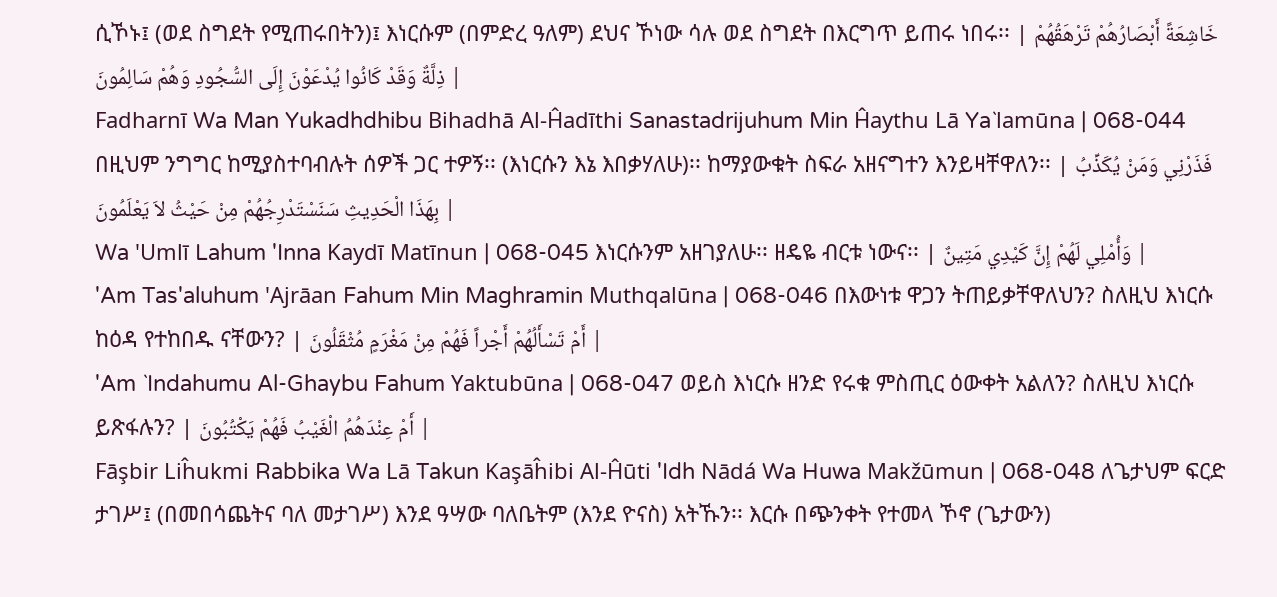ሲኾኑ፤ (ወደ ስግደት የሚጠሩበትን)፤ እነርሱም (በምድረ ዓለም) ደህና ኾነው ሳሉ ወደ ስግደት በእርግጥ ይጠሩ ነበሩ፡፡ | خَاشِعَةً أَبْصَارُهُمْ تَرْهَقُهُمْ ذِلَّةٌ وَقَدْ كَانُوا يُدْعَوْنَ إِلَى السُّجُودِ وَهُمْ سَالِمُونَ |
Fadharnī Wa Man Yukadhdhibu Bihadhā Al-Ĥadīthi Sanastadrijuhum Min Ĥaythu Lā Ya`lamūna | 068-044 በዚህም ንግግር ከሚያስተባብሉት ሰዎች ጋር ተዎኝ፡፡ (እነርሱን እኔ እበቃሃለሁ)፡፡ ከማያውቁት ስፍራ አዘናግተን እንይዛቸዋለን፡፡ | فَذَرْنِي وَمَنْ يُكَذِّبُ بِهَذَا الْحَدِيثِ سَنَسْتَدْرِجُهُمْ مِنْ حَيْثُ لاَ يَعْلَمُونَ |
Wa 'Umlī Lahum 'Inna Kaydī Matīnun | 068-045 እነርሱንም አዘገያለሁ፡፡ ዘዴዬ ብርቱ ነውና፡፡ | وَأُمْلِي لَهُمْ إِنَّ كَيْدِي مَتِينٌ |
'Am Tas'aluhum 'Ajrāan Fahum Min Maghramin Muthqalūna | 068-046 በእውነቱ ዋጋን ትጠይቃቸዋለህን? ስለዚህ እነርሱ ከዕዳ የተከበዱ ናቸውን? | أَمْ تَسْأَلُهُمْ أَجْراً فَهُمْ مِنْ مَغْرَمٍ مُثْقَلُونَ |
'Am `Indahumu Al-Ghaybu Fahum Yaktubūna | 068-047 ወይስ እነርሱ ዘንድ የሩቁ ምስጢር ዕውቀት አልለን? ስለዚህ እነርሱ ይጽፋሉን? | أَمْ عِنْدَهُمُ الْغَيْبُ فَهُمْ يَكْتُبُونَ |
Fāşbir Liĥukmi Rabbika Wa Lā Takun Kaşāĥibi Al-Ĥūti 'Idh Nādá Wa Huwa Makžūmun | 068-048 ለጌታህም ፍርድ ታገሥ፤ (በመበሳጨትና ባለ መታገሥ) እንደ ዓሣው ባለቤትም (እንደ ዮናስ) አትኹን፡፡ እርሱ በጭንቀት የተመላ ኾኖ (ጌታውን)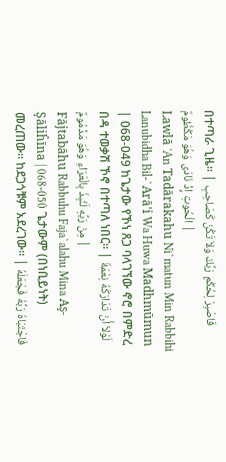በተጣራ ጊዜ፡፡ | فَاصْبِرْ لِحُكْمِ رَبِّكَ وَلاَ تَكُنْ كَصَاحِبِ الْحُوتِ إِذْ نَادَى وَهُوَ مَكْظُومٌ |
Lawlā 'An Tadārakahu Ni`matun Min Rabbihi Lanubidha Bil-`Arā'i Wa Huwa Madhmūmun | 068-049 ከጌታው የኾነ ጸጋ ባላገኘው ኖሮ በምድረ በዳ ተወቃሽ ኾኖ በተጣለ ነበር፡፡ | لَوْلاَ أَنْ تَدَارَكَهُ نِعْمَةٌ مِنْ رَبِّهِ لَنُبِذَ بِالْعَرَاءِ وَهُوَ مَذْمُومٌ |
Fājtabāhu Rabbuhu Faja`alahu Mina Aş-Şāliĥīna | 068-050 ጌታውም (በነቢይነት) መረጠው፡፡ ከደጋጎቹም አደረገው፡፡ | فَاجْتَبَاهُ رَبُّهُ فَجَعَلَهُ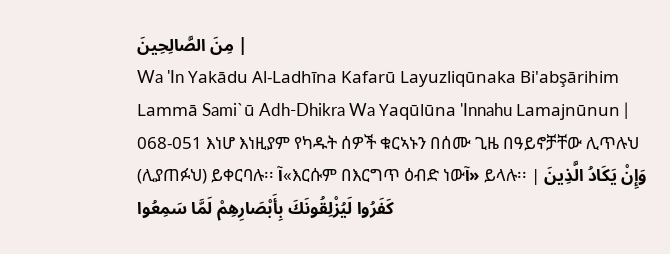مِنَ الصَّالِحِينَ |
Wa 'In Yakādu Al-Ladhīna Kafarū Layuzliqūnaka Bi'abşārihim Lammā Sami`ū Adh-Dhikra Wa Yaqūlūna 'Innahu Lamajnūnun | 068-051 እነሆ እነዚያም የካዱት ሰዎች ቁርኣኑን በሰሙ ጊዜ በዓይኖቻቸው ሊጥሉህ (ሊያጠፉህ) ይቀርባሉ፡፡ آ«እርሱም በእርግጥ ዕብድ ነውآ» ይላሉ፡፡ | وَإِنْ يَكَادُ الَّذِينَ كَفَرُوا لَيُزْلِقُونَكَ بِأَبْصَارِهِمْ لَمَّا سَمِعُوا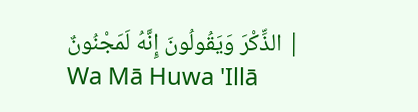الذِّكْرَ وَيَقُولُونَ إِنَّهُ لَمَجْنُونٌ |
Wa Mā Huwa 'Illā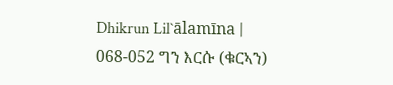Dhikrun Lil`ālamīna | 068-052 ግን እርሱ (ቁርኣን)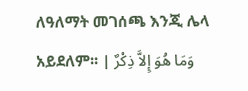ለዓለማት መገሰጫ እንጂ ሌላ አይደለም፡፡ | وَمَا هُوَ إِلاَّ ذِكْرٌ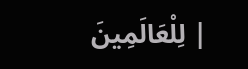لِلْعَالَمِينَ |